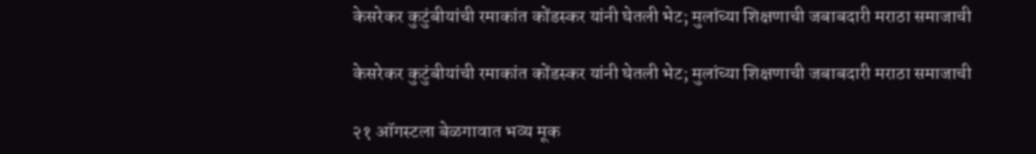केसरेकर कुटुंबीयांची रमाकांत कोंडस्कर यांनी घेतली भेट; मुलांच्या शिक्षणाची जबाबदारी मराठा समाजाची

केसरेकर कुटुंबीयांची रमाकांत कोंडस्कर यांनी घेतली भेट; मुलांच्या शिक्षणाची जबाबदारी मराठा समाजाची

२१ ऑगस्टला बेळगावात भव्य मूक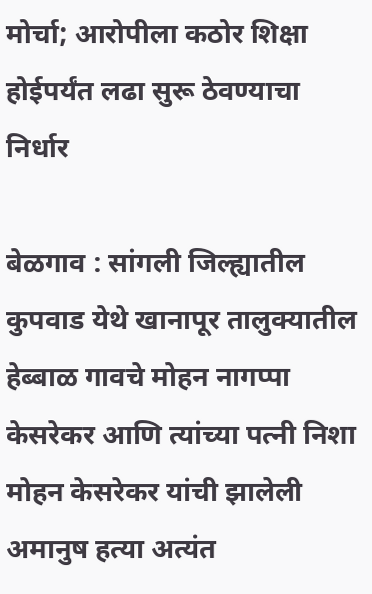मोर्चा; आरोपीला कठोर शिक्षा होईपर्यंत लढा सुरू ठेवण्याचा निर्धार

बेळगाव : सांगली जिल्ह्यातील कुपवाड येथे खानापूर तालुक्यातील हेब्बाळ गावचे मोहन नागप्पा केसरेकर आणि त्यांच्या पत्नी निशा मोहन केसरेकर यांची झालेली अमानुष हत्या अत्यंत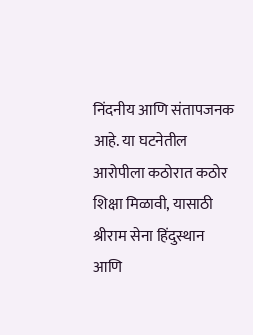निंदनीय आणि संतापजनक आहे. या घटनेतील आरोपीला कठोरात कठोर शिक्षा मिळावी, यासाठी श्रीराम सेना हिंदुस्थान आणि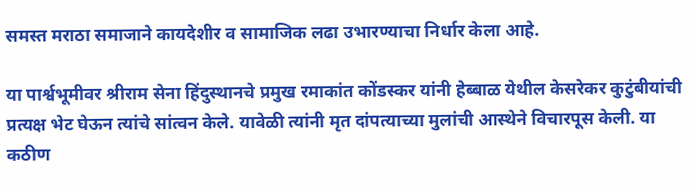समस्त मराठा समाजाने कायदेशीर व सामाजिक लढा उभारण्याचा निर्धार केला आहे.

या पार्श्वभूमीवर श्रीराम सेना हिंदुस्थानचे प्रमुख रमाकांत कोंडस्कर यांनी हेब्बाळ येथील केसरेकर कुटुंबीयांची प्रत्यक्ष भेट घेऊन त्यांचे सांत्वन केले. यावेळी त्यांनी मृत दांपत्याच्या मुलांची आस्थेने विचारपूस केली. या कठीण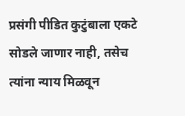प्रसंगी पीडित कुटुंबाला एकटे सोडले जाणार नाही, तसेच त्यांना न्याय मिळवून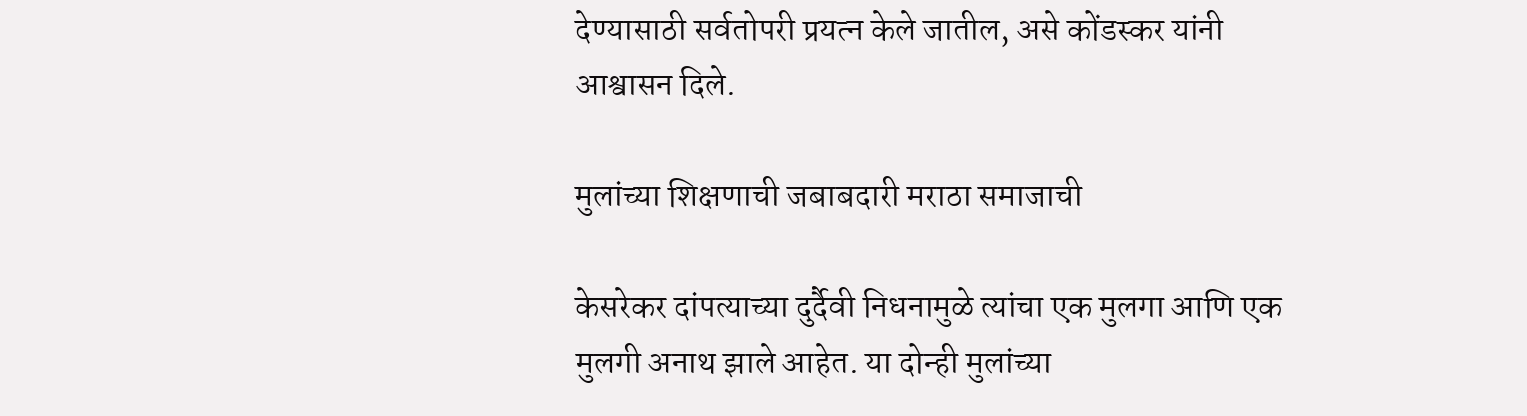देण्यासाठी सर्वतोपरी प्रयत्न केले जातील, असे कोंडस्कर यांनी आश्वासन दिले.

मुलांच्या शिक्षणाची जबाबदारी मराठा समाजाची

केसरेकर दांपत्याच्या दुर्दैवी निधनामुळे त्यांचा एक मुलगा आणि एक मुलगी अनाथ झाले आहेत. या दोन्ही मुलांच्या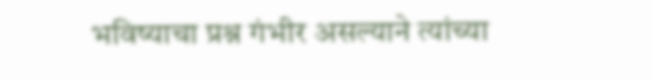भविष्याचा प्रश्न गंभीर असल्याने त्यांच्या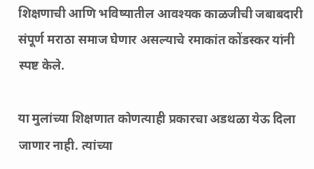शिक्षणाची आणि भविष्यातील आवश्यक काळजीची जबाबदारी संपूर्ण मराठा समाज घेणार असल्याचे रमाकांत कोंडस्कर यांनी स्पष्ट केले.

या मुलांच्या शिक्षणात कोणत्याही प्रकारचा अडथळा येऊ दिला जाणार नाही. त्यांच्या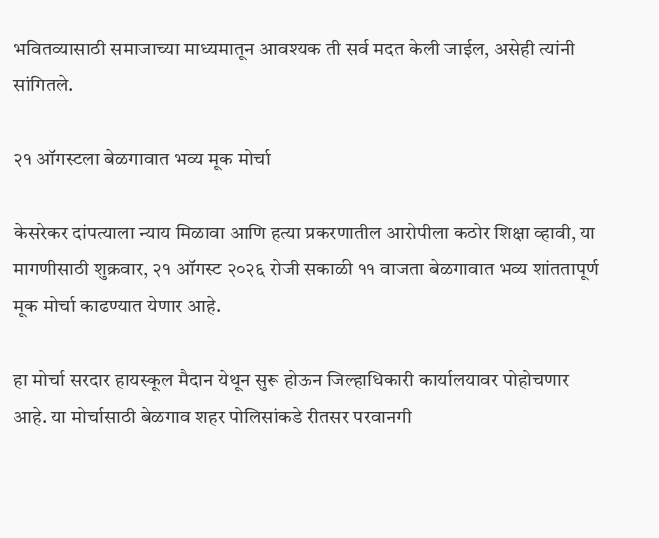भवितव्यासाठी समाजाच्या माध्यमातून आवश्यक ती सर्व मदत केली जाईल, असेही त्यांनी सांगितले.

२१ ऑगस्टला बेळगावात भव्य मूक मोर्चा

केसरेकर दांपत्याला न्याय मिळावा आणि हत्या प्रकरणातील आरोपीला कठोर शिक्षा व्हावी, या मागणीसाठी शुक्रवार, २१ ऑगस्ट २०२६ रोजी सकाळी ११ वाजता बेळगावात भव्य शांततापूर्ण मूक मोर्चा काढण्यात येणार आहे.

हा मोर्चा सरदार हायस्कूल मैदान येथून सुरू होऊन जिल्हाधिकारी कार्यालयावर पोहोचणार आहे. या मोर्चासाठी बेळगाव शहर पोलिसांकडे रीतसर परवानगी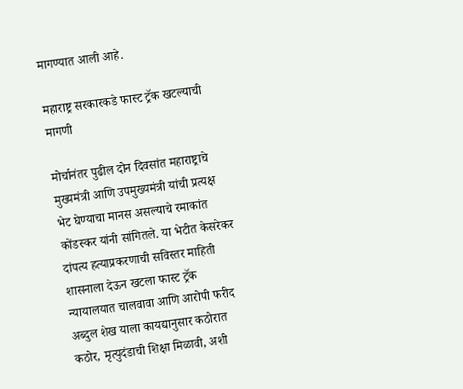मागण्यात आली आहे.

महाराष्ट्र सरकारकडे फास्ट ट्रॅक खटल्याची मागणी

मोर्चानंतर पुढील दोन दिवसांत महाराष्ट्राचे मुख्यमंत्री आणि उपमुख्यमंत्री यांची प्रत्यक्ष भेट घेण्याचा मानस असल्याचे रमाकांत कोंडस्कर यांनी सांगितले. या भेटीत केसरेकर दांपत्य हत्याप्रकरणाची सविस्तर माहिती शासनाला देऊन खटला फास्ट ट्रॅक न्यायालयात चालवावा आणि आरोपी फरीद अब्दुल शेख याला कायद्यानुसार कठोरात कठोर, मृत्युदंडाची शिक्षा मिळावी, अशी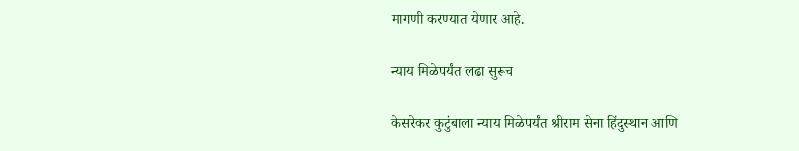मागणी करण्यात येणार आहे.

न्याय मिळेपर्यंत लढा सुरूच

केसरेकर कुटुंबाला न्याय मिळेपर्यंत श्रीराम सेना हिंदुस्थान आणि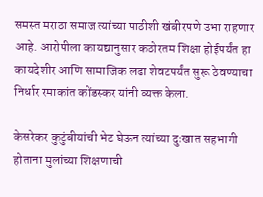समस्त मराठा समाज त्यांच्या पाठीशी खंबीरपणे उभा राहणार आहे. आरोपीला कायद्यानुसार कठोरतम शिक्षा होईपर्यंत हा कायदेशीर आणि सामाजिक लढा शेवटपर्यंत सुरू ठेवण्याचा निर्धार रमाकांत कोंडस्कर यांनी व्यक्त केला.

केसरेकर कुटुंबीयांची भेट घेऊन त्यांच्या दुःखात सहभागी होताना मुलांच्या शिक्षणाची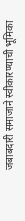जबाबदारी समाजाने स्वीकारण्याची भूमिका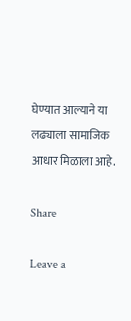घेण्यात आल्याने या लढ्याला सामाजिक आधार मिळाला आहे.

Share

Leave a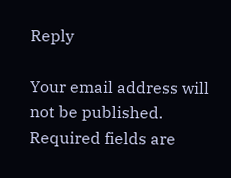Reply

Your email address will not be published. Required fields are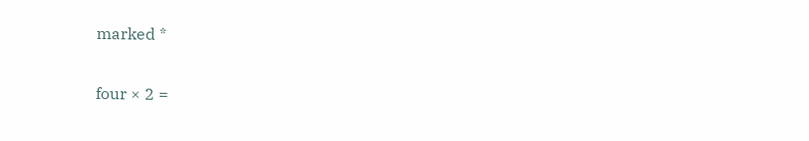marked *

four × 2 =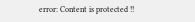error: Content is protected !!